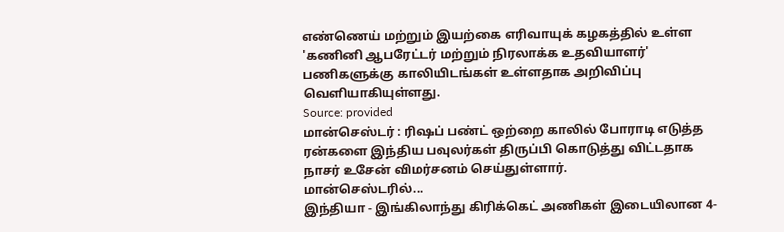எண்ணெய் மற்றும் இயற்கை எரிவாயுக் கழகத்தில் உள்ள 'கணினி ஆபரேட்டர் மற்றும் நிரலாக்க உதவியாளர்' பணிகளுக்கு காலியிடங்கள் உள்ளதாக அறிவிப்பு வெளியாகியுள்ளது.
Source: provided
மான்செஸ்டர் : ரிஷப் பண்ட் ஒற்றை காலில் போராடி எடுத்த ரன்களை இந்திய பவுலர்கள் திருப்பி கொடுத்து விட்டதாக நாசர் உசேன் விமர்சனம் செய்துள்ளார்.
மான்செஸ்டரில்...
இந்தியா - இங்கிலாந்து கிரிக்கெட் அணிகள் இடையிலான 4-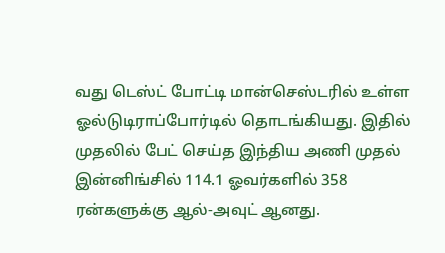வது டெஸ்ட் போட்டி மான்செஸ்டரில் உள்ள ஓல்டுடிராப்போர்டில் தொடங்கியது. இதில் முதலில் பேட் செய்த இந்திய அணி முதல் இன்னிங்சில் 114.1 ஓவர்களில் 358 ரன்களுக்கு ஆல்-அவுட் ஆனது.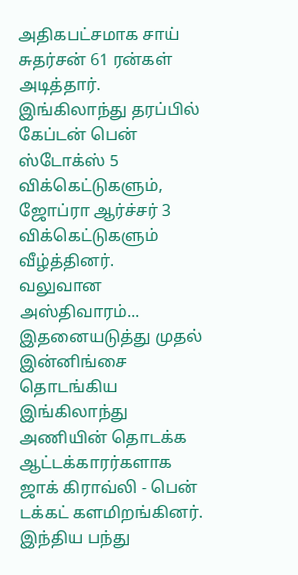அதிகபட்சமாக சாய் சுதர்சன் 61 ரன்கள் அடித்தார். இங்கிலாந்து தரப்பில் கேப்டன் பென் ஸ்டோக்ஸ் 5 விக்கெட்டுகளும், ஜோப்ரா ஆர்ச்சர் 3 விக்கெட்டுகளும் வீழ்த்தினர்.
வலுவான அஸ்திவாரம்...
இதனையடுத்து முதல் இன்னிங்சை தொடங்கிய இங்கிலாந்து அணியின் தொடக்க ஆட்டக்காரர்களாக ஜாக் கிராவ்லி - பென் டக்கட் களமிறங்கினர். இந்திய பந்து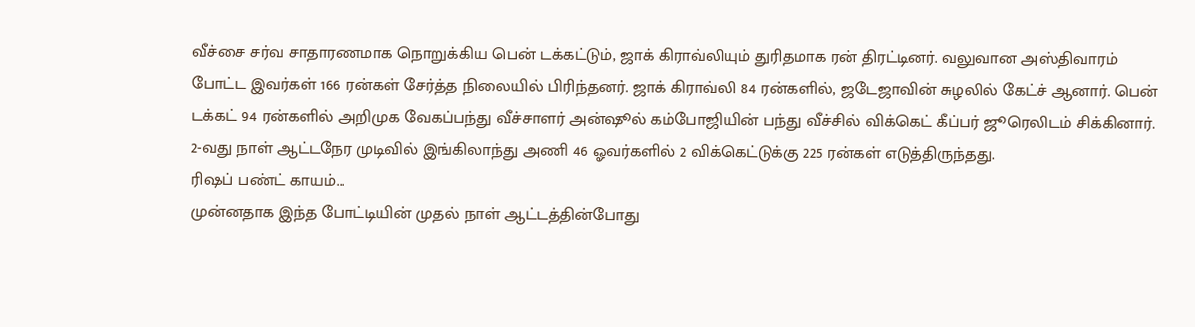வீச்சை சர்வ சாதாரணமாக நொறுக்கிய பென் டக்கட்டும், ஜாக் கிராவ்லியும் துரிதமாக ரன் திரட்டினர். வலுவான அஸ்திவாரம் போட்ட இவர்கள் 166 ரன்கள் சேர்த்த நிலையில் பிரிந்தனர். ஜாக் கிராவ்லி 84 ரன்களில், ஜடேஜாவின் சுழலில் கேட்ச் ஆனார். பென் டக்கட் 94 ரன்களில் அறிமுக வேகப்பந்து வீச்சாளர் அன்ஷூல் கம்போஜியின் பந்து வீச்சில் விக்கெட் கீப்பர் ஜூரெலிடம் சிக்கினார். 2-வது நாள் ஆட்டநேர முடிவில் இங்கிலாந்து அணி 46 ஓவர்களில் 2 விக்கெட்டுக்கு 225 ரன்கள் எடுத்திருந்தது.
ரிஷப் பண்ட் காயம்...
முன்னதாக இந்த போட்டியின் முதல் நாள் ஆட்டத்தின்போது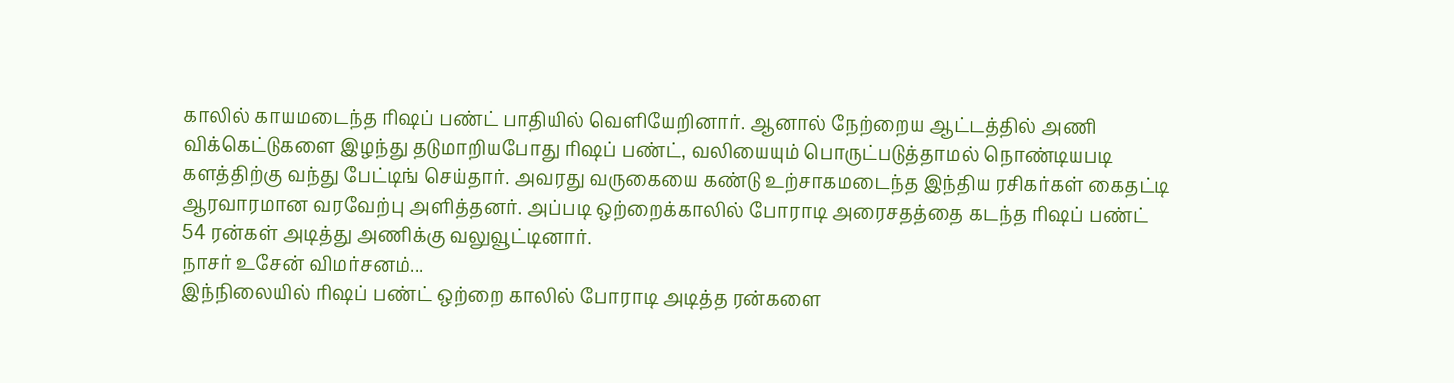காலில் காயமடைந்த ரிஷப் பண்ட் பாதியில் வெளியேறினார். ஆனால் நேற்றைய ஆட்டத்தில் அணி விக்கெட்டுகளை இழந்து தடுமாறியபோது ரிஷப் பண்ட், வலியையும் பொருட்படுத்தாமல் நொண்டியபடி களத்திற்கு வந்து பேட்டிங் செய்தார். அவரது வருகையை கண்டு உற்சாகமடைந்த இந்திய ரசிகர்கள் கைதட்டி ஆரவாரமான வரவேற்பு அளித்தனர். அப்படி ஒற்றைக்காலில் போராடி அரைசதத்தை கடந்த ரிஷப் பண்ட் 54 ரன்கள் அடித்து அணிக்கு வலுவூட்டினார்.
நாசர் உசேன் விமர்சனம்...
இந்நிலையில் ரிஷப் பண்ட் ஒற்றை காலில் போராடி அடித்த ரன்களை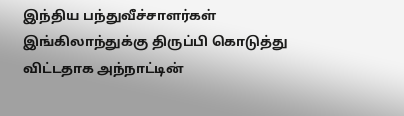இந்திய பந்துவீச்சாளர்கள் இங்கிலாந்துக்கு திருப்பி கொடுத்து விட்டதாக அந்நாட்டின்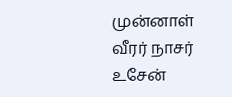முன்னாள் வீரர் நாசர் உசேன்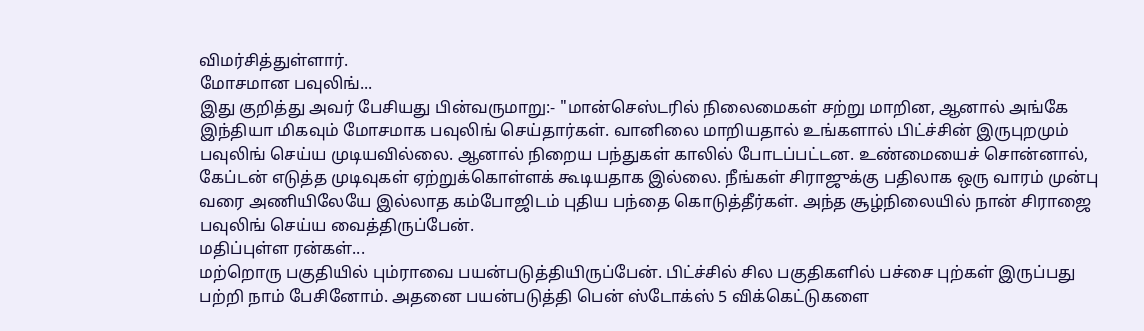விமர்சித்துள்ளார்.
மோசமான பவுலிங்...
இது குறித்து அவர் பேசியது பின்வருமாறு:- "மான்செஸ்டரில் நிலைமைகள் சற்று மாறின, ஆனால் அங்கே இந்தியா மிகவும் மோசமாக பவுலிங் செய்தார்கள். வானிலை மாறியதால் உங்களால் பிட்ச்சின் இருபுறமும் பவுலிங் செய்ய முடியவில்லை. ஆனால் நிறைய பந்துகள் காலில் போடப்பட்டன. உண்மையைச் சொன்னால், கேப்டன் எடுத்த முடிவுகள் ஏற்றுக்கொள்ளக் கூடியதாக இல்லை. நீங்கள் சிராஜுக்கு பதிலாக ஒரு வாரம் முன்பு வரை அணியிலேயே இல்லாத கம்போஜிடம் புதிய பந்தை கொடுத்தீர்கள். அந்த சூழ்நிலையில் நான் சிராஜை பவுலிங் செய்ய வைத்திருப்பேன்.
மதிப்புள்ள ரன்கள்...
மற்றொரு பகுதியில் பும்ராவை பயன்படுத்தியிருப்பேன். பிட்ச்சில் சில பகுதிகளில் பச்சை புற்கள் இருப்பது பற்றி நாம் பேசினோம். அதனை பயன்படுத்தி பென் ஸ்டோக்ஸ் 5 விக்கெட்டுகளை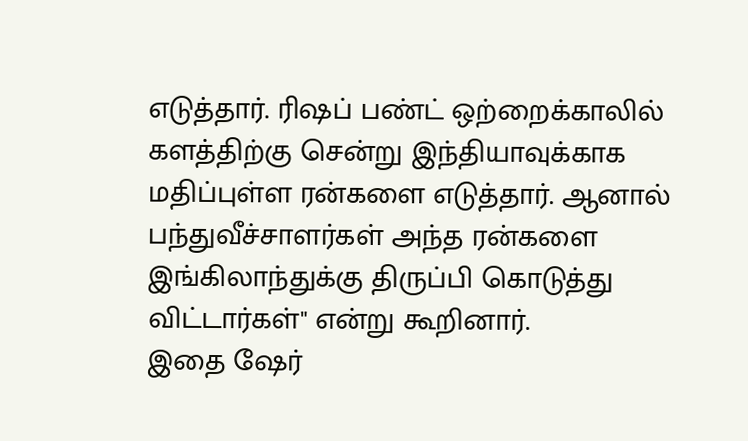எடுத்தார். ரிஷப் பண்ட் ஒற்றைக்காலில் களத்திற்கு சென்று இந்தியாவுக்காக மதிப்புள்ள ரன்களை எடுத்தார். ஆனால் பந்துவீச்சாளர்கள் அந்த ரன்களை இங்கிலாந்துக்கு திருப்பி கொடுத்து விட்டார்கள்" என்று கூறினார்.
இதை ஷேர்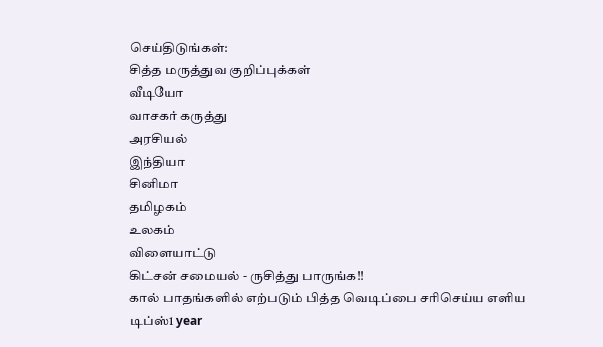செய்திடுங்கள்:
சித்த மருத்துவ குறிப்புக்கள்
வீடியோ
வாசகர் கருத்து
அரசியல்
இந்தியா
சினிமா
தமிழகம்
உலகம்
விளையாட்டு
கிட்சன் சமையல் - ருசித்து பாருங்க!!
கால் பாதங்களில் எற்படும் பித்த வெடிப்பை சரிசெய்ய எளிய டிப்ஸ்1 year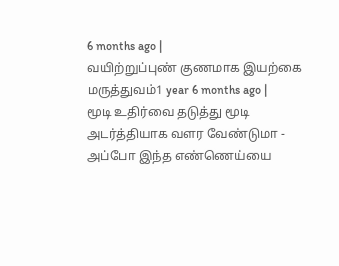6 months ago |
வயிற்றுப்புண் குணமாக இயற்கை மருத்துவம்1 year 6 months ago |
மூடி உதிர்வை தடுத்து மூடி அடர்த்தியாக வளர வேண்டுமா - அப்போ இந்த எண்ணெய்யை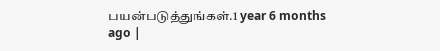பயன்படுத்துங்கள்.1 year 6 months ago |